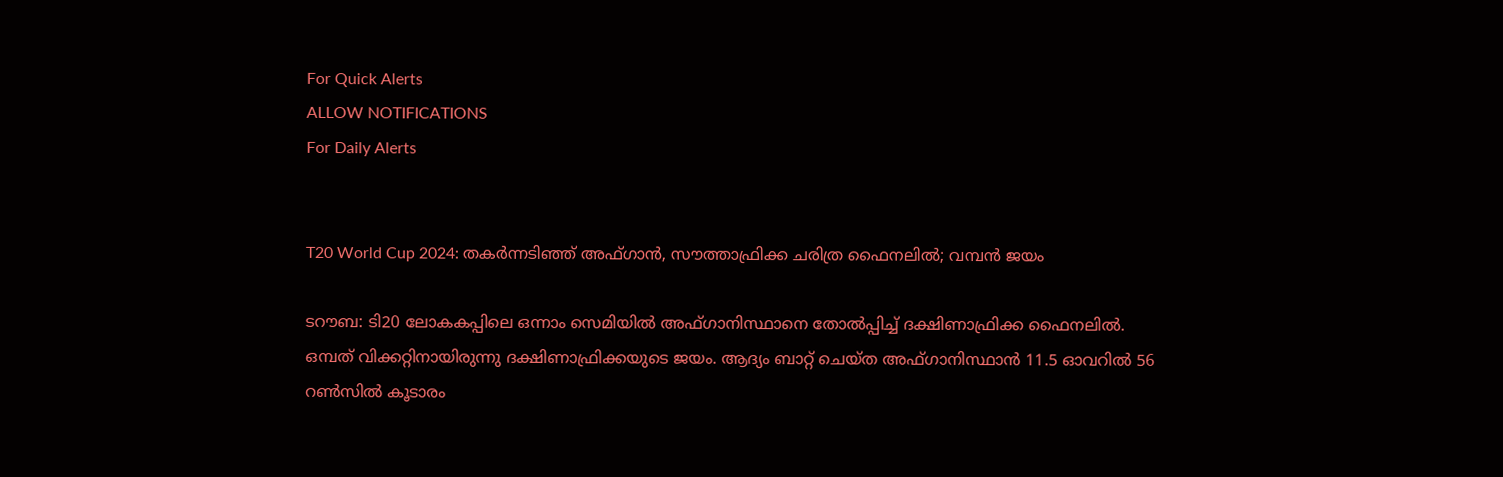For Quick Alerts
ALLOW NOTIFICATIONS
For Daily Alerts


T20 World Cup 2024: തകര്‍ന്നടിഞ്ഞ് അഫ്ഗാന്‍, സൗത്താഫ്രിക്ക ചരിത്ര ഫൈനലില്‍; വമ്പന്‍ ജയം

ടറൗബ: ടി20 ലോകകപ്പിലെ ഒന്നാം സെമിയില്‍ അഫ്ഗാനിസ്ഥാനെ തോല്‍പ്പിച്ച് ദക്ഷിണാഫ്രിക്ക ഫൈനലില്‍. ഒമ്പത് വിക്കറ്റിനായിരുന്നു ദക്ഷിണാഫ്രിക്കയുടെ ജയം. ആദ്യം ബാറ്റ് ചെയ്ത അഫ്ഗാനിസ്ഥാന്‍ 11.5 ഓവറില്‍ 56 റണ്‍സില്‍ കൂടാരം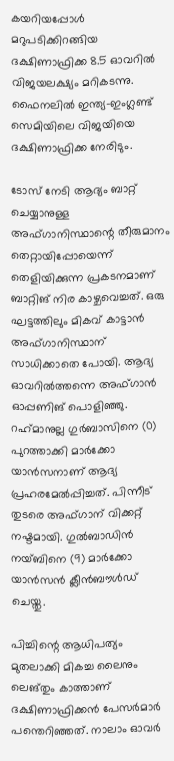കയറിയപ്പോള്‍ മറുപടിക്കിറങ്ങിയ ദക്ഷിണാഫ്രിക്ക 8.5 ഓവറില്‍ വിജയലക്ഷ്യം മറികടന്നു. ഫൈനലില്‍ ഇന്ത്യ-ഇംഗ്ലണ്ട് സെമിയിലെ വിജയിയെ ദക്ഷിണാഫ്രിക്ക നേരിടും.

ടോസ് നേടി ആദ്യം ബാറ്റ് ചെയ്യാനുള്ള അഫ്ഗാനിസ്ഥാന്റെ തീരുമാനം തെറ്റായിപ്പോയെന്ന് തെളിയിക്കുന്ന പ്രകടനമാണ് ബാറ്റിങ് നിര കാഴ്ചവെച്ചത്. ഒരു ഘട്ടത്തിലും മികവ് കാട്ടാന്‍ അഫ്ഗാനിസ്ഥാന് സാധിക്കാതെ പോയി. ആദ്യ ഓവറില്‍ത്തന്നെ അഫ്ഗാന്‍ ഓപ്പണിങ് പൊളിഞ്ഞു. റഹ്‌മാനുല്ല ഗുര്‍ബാസിനെ (0) പുറത്താക്കി മാര്‍ക്കോ യാന്‍സനാണ് ആദ്യ പ്രഹരമേല്‍പ്പിച്ചത്. പിന്നീട് തുടരെ അഫ്ഗാന് വിക്കറ്റ് നഷ്ടമായി. ഗുല്‍ബാഡിന്‍ നയ്ബിനെ (9) മാര്‍ക്കോ യാന്‍സന്‍ ക്ലീന്‍ബൗള്‍ഡ് ചെയ്തു.

പിച്ചിന്റെ ആധിപത്യം മുതലാക്കി മികച്ച ലൈനും ലെങ്തും കാത്താണ് ദക്ഷിണാഫ്രിക്കന്‍ പേസര്‍മാര്‍ പന്തെറിഞ്ഞത്. നാലാം ഓവര്‍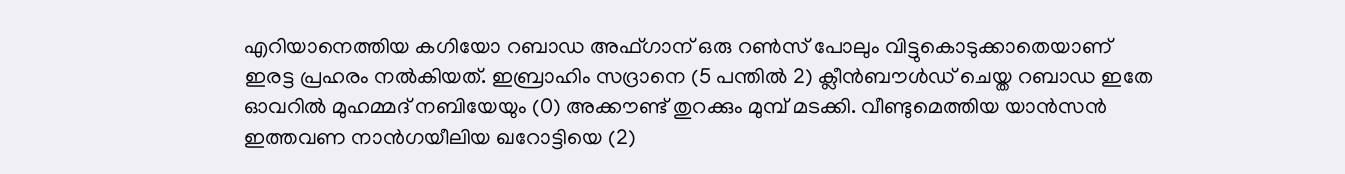എറിയാനെത്തിയ കഗിയോ റബാഡ അഫ്ഗാന് ഒരു റണ്‍സ് പോലും വിട്ടുകൊടുക്കാതെയാണ് ഇരട്ട പ്രഹരം നല്‍കിയത്. ഇബ്രാഹിം സദ്രാനെ (5 പന്തില്‍ 2) ക്ലീന്‍ബൗള്‍ഡ് ചെയ്ത റബാഡ ഇതേ ഓവറില്‍ മുഹമ്മദ് നബിയേയും (0) അക്കൗണ്ട് തുറക്കും മുമ്പ് മടക്കി. വീണ്ടുമെത്തിയ യാന്‍സന്‍ ഇത്തവണ നാന്‍ഗയീലിയ ഖറോട്ടിയെ (2)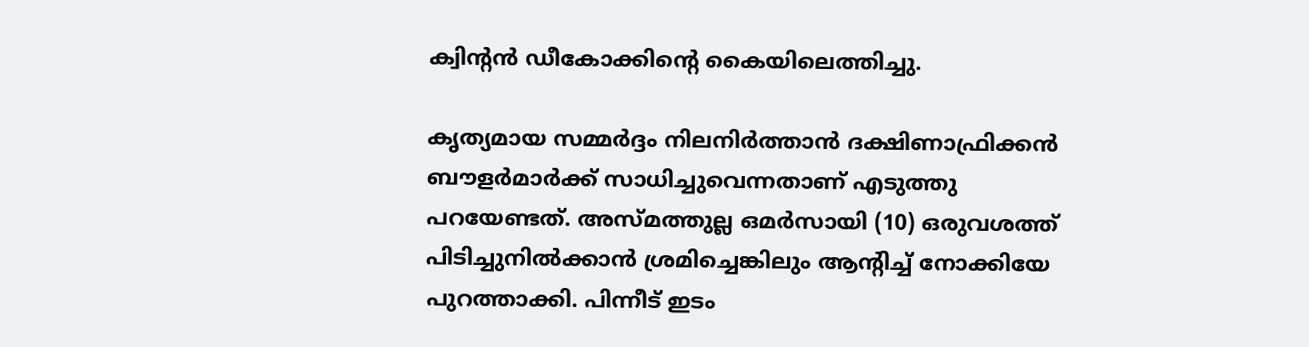ക്വിന്റന്‍ ഡീകോക്കിന്റെ കൈയിലെത്തിച്ചു.

കൃത്യമായ സമ്മര്‍ദ്ദം നിലനിര്‍ത്താന്‍ ദക്ഷിണാഫ്രിക്കന്‍ ബൗളര്‍മാര്‍ക്ക് സാധിച്ചുവെന്നതാണ് എടുത്തു പറയേണ്ടത്. അസ്മത്തുല്ല ഒമര്‍സായി (10) ഒരുവശത്ത് പിടിച്ചുനില്‍ക്കാന്‍ ശ്രമിച്ചെങ്കിലും ആന്റിച്ച് നോക്കിയേ പുറത്താക്കി. പിന്നീട് ഇടം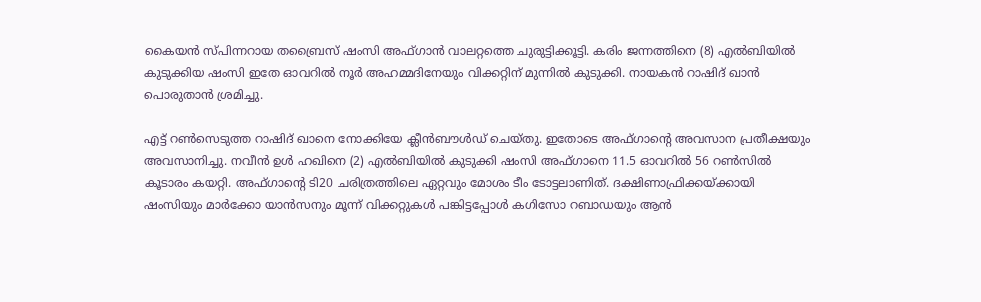കൈയന്‍ സ്പിന്നറായ തബ്രൈസ് ഷംസി അഫ്ഗാന്‍ വാലറ്റത്തെ ചുരുട്ടിക്കൂട്ടി. കരിം ജന്നത്തിനെ (8) എല്‍ബിയില്‍ കുടുക്കിയ ഷംസി ഇതേ ഓവറില്‍ നൂര്‍ അഹമ്മദിനേയും വിക്കറ്റിന് മുന്നില്‍ കുടുക്കി. നായകന്‍ റാഷിദ് ഖാന്‍ പൊരുതാന്‍ ശ്രമിച്ചു.

എട്ട് റണ്‍സെടുത്ത റാഷിദ് ഖാനെ നോക്കിയേ ക്ലീന്‍ബൗള്‍ഡ് ചെയ്തു. ഇതോടെ അഫ്ഗാന്റെ അവസാന പ്രതീക്ഷയും അവസാനിച്ചു. നവീന്‍ ഉള്‍ ഹഖിനെ (2) എല്‍ബിയില്‍ കുടുക്കി ഷംസി അഫ്ഗാനെ 11.5 ഓവറില്‍ 56 റണ്‍സില്‍ കൂടാരം കയറ്റി. അഫ്ഗാന്റെ ടി20 ചരിത്രത്തിലെ ഏറ്റവും മോശം ടീം ടോട്ടലാണിത്. ദക്ഷിണാഫ്രിക്കയ്ക്കായി ഷംസിയും മാര്‍ക്കോ യാന്‍സനും മൂന്ന് വിക്കറ്റുകള്‍ പങ്കിട്ടപ്പോള്‍ കഗിസോ റബാഡയും ആന്‍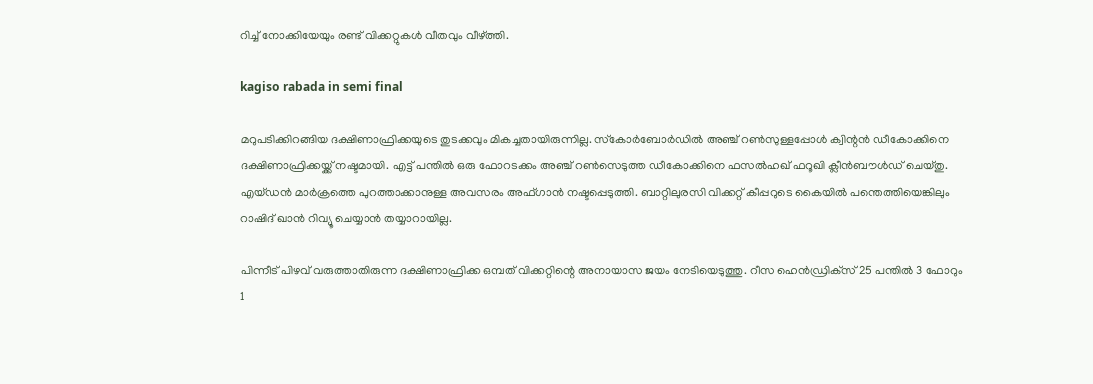റിച്ച് നോക്കിയേയും രണ്ട് വിക്കറ്റുകള്‍ വീതവും വീഴ്ത്തി.

kagiso rabada in semi final

മറുപടിക്കിറങ്ങിയ ദക്ഷിണാഫ്രിക്കയുടെ തുടക്കവും മികച്ചതായിരുന്നില്ല. സ്‌കോര്‍ബോര്‍ഡില്‍ അഞ്ച് റണ്‍സുള്ളപ്പോള്‍ ക്വിന്റന്‍ ഡീകോക്കിനെ ദക്ഷിണാഫ്രിക്കയ്ക്ക് നഷ്ടമായി. എട്ട് പന്തില്‍ ഒരു ഫോറടക്കം അഞ്ച് റണ്‍സെടുത്ത ഡീകോക്കിനെ ഫസല്‍ഹഖ് ഫറൂഖി ക്ലീന്‍ബൗള്‍ഡ് ചെയ്തു. എയ്ഡന്‍ മാര്‍ക്രത്തെ പുറത്താക്കാനുള്ള അവസരം അഫ്ഗാന്‍ നഷ്ടപ്പെടുത്തി. ബാറ്റിലുരസി വിക്കറ്റ് കീപ്പറുടെ കൈയില്‍ പന്തെത്തിയെങ്കിലും റാഷിദ് ഖാന്‍ റിവ്യൂ ചെയ്യാന്‍ തയ്യാറായില്ല.

പിന്നീട് പിഴവ് വരുത്താതിരുന്ന ദക്ഷിണാഫ്രിക്ക ഒമ്പത് വിക്കറ്റിന്റെ അനായാസ ജയം നേടിയെടുത്തു. റീസ ഹെന്‍ഡ്രിക്‌സ് 25 പന്തില്‍ 3 ഫോറും 1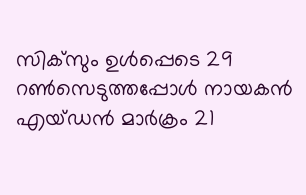സിക്‌സും ഉള്‍പ്പെടെ 29 റണ്‍സെടുത്തപ്പോള്‍ നായകന്‍ എയ്ഡന്‍ മാര്‍ക്രം 21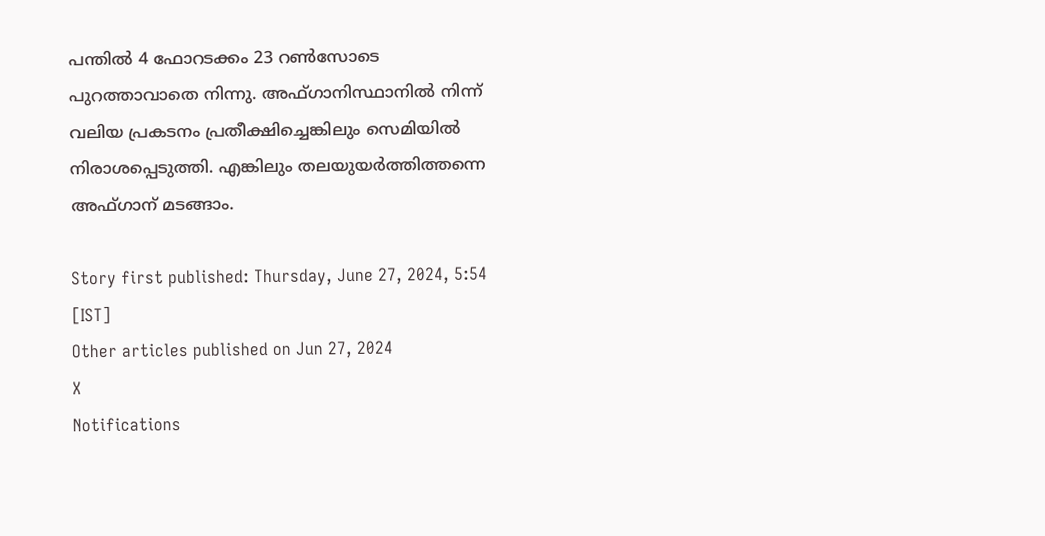പന്തില്‍ 4 ഫോറടക്കം 23 റണ്‍സോടെ പുറത്താവാതെ നിന്നു. അഫ്ഗാനിസ്ഥാനില്‍ നിന്ന് വലിയ പ്രകടനം പ്രതീക്ഷിച്ചെങ്കിലും സെമിയില്‍ നിരാശപ്പെടുത്തി. എങ്കിലും തലയുയര്‍ത്തിത്തന്നെ അഫ്ഗാന് മടങ്ങാം.

Story first published: Thursday, June 27, 2024, 5:54 [IST]
Other articles published on Jun 27, 2024
X
Notifications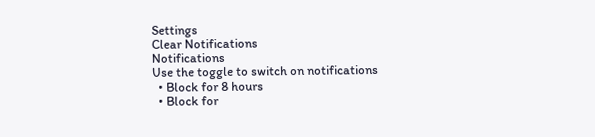Settings
Clear Notifications
Notifications
Use the toggle to switch on notifications
  • Block for 8 hours
  • Block for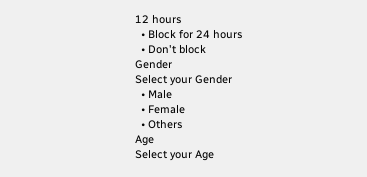12 hours
  • Block for 24 hours
  • Don't block
Gender
Select your Gender
  • Male
  • Female
  • Others
Age
Select your Age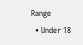Range
  • Under 18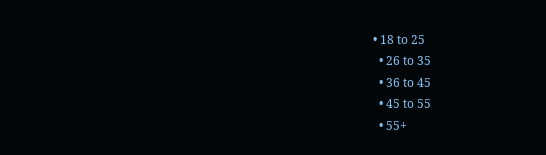• 18 to 25
  • 26 to 35
  • 36 to 45
  • 45 to 55
  • 55+